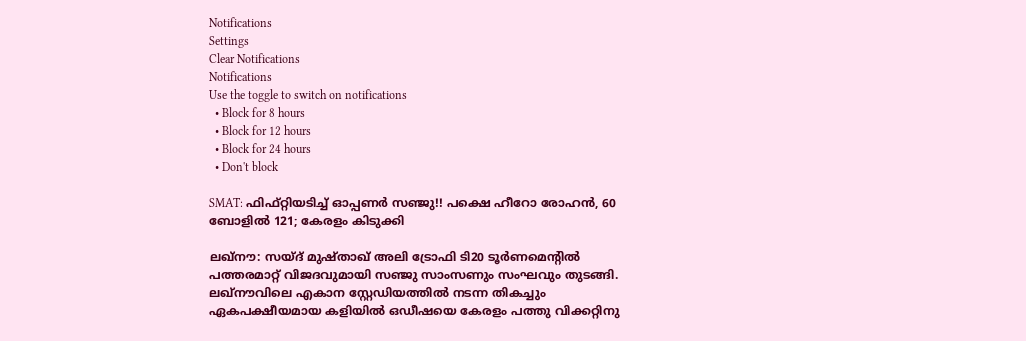Notifications
Settings
Clear Notifications
Notifications
Use the toggle to switch on notifications
  • Block for 8 hours
  • Block for 12 hours
  • Block for 24 hours
  • Don't block

SMAT: ഫിഫ്റ്റിയടിച്ച് ഓപ്പണര്‍ സഞ്ജു!! പക്ഷെ ഹീറോ രോഹന്‍, 60 ബോളില്‍ 121; കേരളം കിടുക്കി

ലഖ്‌നൗ: സയ്ദ് മുഷ്താഖ് അലി ട്രോഫി ടി20 ടൂര്‍ണമെന്റില്‍ പത്തരമാറ്റ് വിജദവുമായി സഞ്ജു സാംസണും സംഘവും തുടങ്ങി. ലഖ്‌നൗവിലെ എകാന സ്റ്റേഡിയത്തില്‍ നടന്ന തികച്ചും ഏകപക്ഷീയമായ കളിയില്‍ ഒഡീഷയെ കേരളം പത്തു വിക്കറ്റിനു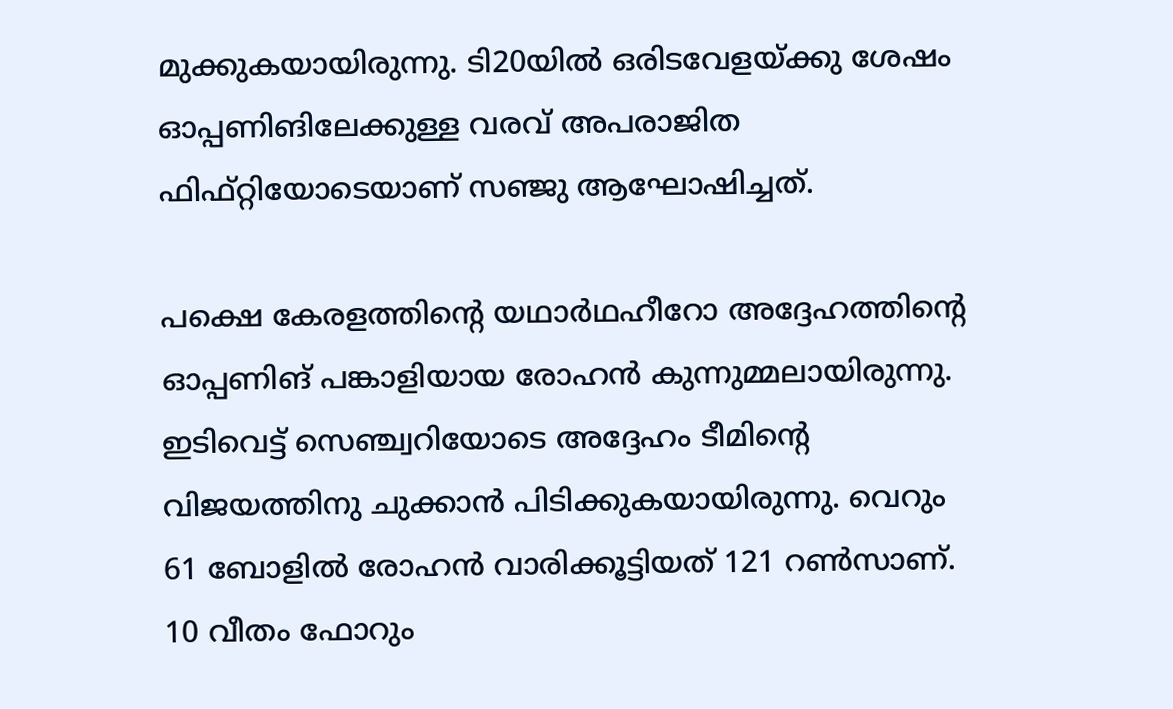മുക്കുകയായിരുന്നു. ടി20യില്‍ ഒരിടവേളയ്ക്കു ശേഷം ഓപ്പണിങിലേക്കുള്ള വരവ് അപരാജിത ഫിഫ്റ്റിയോടെയാണ് സഞ്ജു ആഘോഷിച്ചത്.

പക്ഷെ കേരളത്തിന്റെ യഥാര്‍ഥഹീറോ അദ്ദേഹത്തിന്റെ ഓപ്പണിങ് പങ്കാളിയായ രോഹന്‍ കുന്നുമ്മലായിരുന്നു. ഇടിവെട്ട് സെഞ്ച്വറിയോടെ അദ്ദേഹം ടീമിന്റെ വിജയത്തിനു ചുക്കാന്‍ പിടിക്കുകയായിരുന്നു. വെറും 61 ബോളില്‍ രോഹന്‍ വാരിക്കൂട്ടിയത് 121 റണ്‍സാണ്. 10 വീതം ഫോറും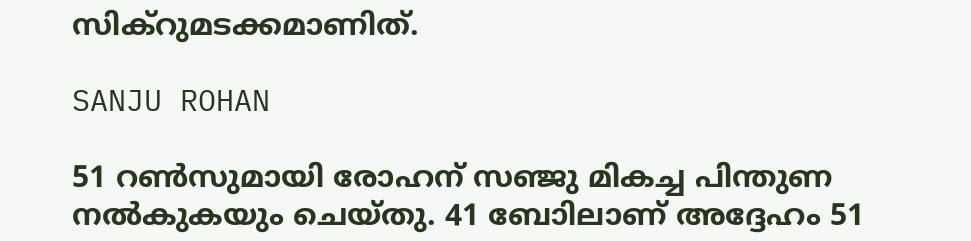സിക്‌റുമടക്കമാണിത്.

SANJU ROHAN

51 റണ്‍സുമായി രോഹന് സഞ്ജു മികച്ച പിന്തുണ നല്‍കുകയും ചെയ്തു. 41 ബോിലാണ് അദ്ദേഹം 51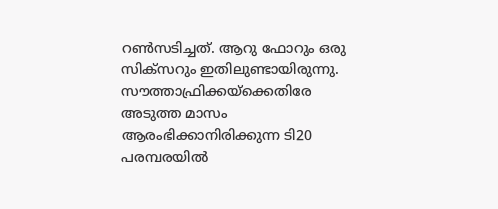റണ്‍സടിച്ചത്. ആറു ഫോറും ഒരു സിക്‌സറും ഇതിലുണ്ടായിരുന്നു. സൗത്താഫ്രിക്കയ്‌ക്കെതിരേ അടുത്ത മാസം ആരംഭിക്കാനിരിക്കുന്ന ടി20 പരമ്പരയില്‍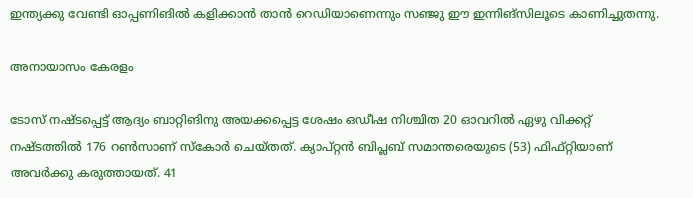ഇന്ത്യക്കു വേണ്ടി ഓപ്പണിങില്‍ കളിക്കാന്‍ താന്‍ റെഡിയാണെന്നും സഞ്ജു ഈ ഇന്നിങ്‌സിലൂടെ കാണിച്ചുതന്നു.

അനായാസം കേരളം

ടോസ് നഷ്ടപ്പെട്ട് ആദ്യം ബാറ്റിങിനു അയക്കപ്പെട്ട ശേഷം ഒഡീഷ നിശ്ചിത 20 ഓവറില്‍ ഏഴു വിക്കറ്റ് നഷ്ടത്തില്‍ 176 റണ്‍സാണ് സ്‌കോര്‍ ചെയ്തത്. ക്യാപ്റ്റന്‍ ബിപ്ലബ് സമാന്തരെയുടെ (53) ഫിഫ്റ്റിയാണ് അവര്‍ക്കു കരുത്തായത്. 41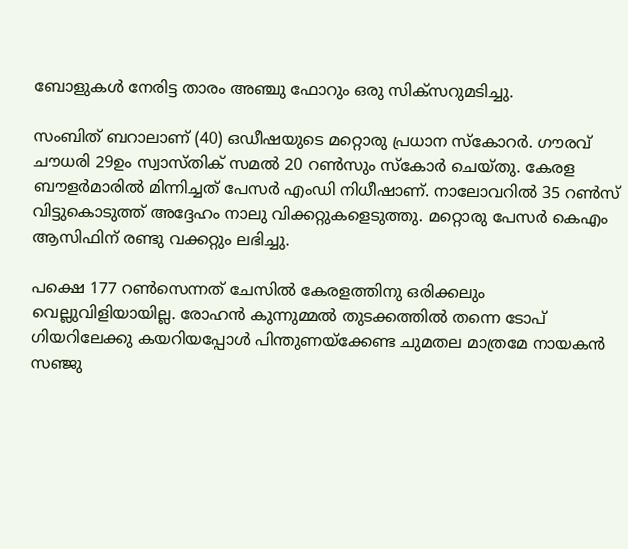ബോളുകള്‍ നേരിട്ട താരം അഞ്ചു ഫോറും ഒരു സിക്‌സറുമടിച്ചു.

സംബിത് ബറാലാണ് (40) ഒഡീഷയുടെ മറ്റൊരു പ്രധാന സ്‌കോറര്‍. ഗൗരവ് ചൗധരി 29ഉം സ്വാസ്തിക് സമല്‍ 20 റണ്‍സും സ്‌കോര്‍ ചെയ്തു. കേരള ബൗളര്‍മാരില്‍ മിന്നിച്ചത് പേസര്‍ എംഡി നിധീഷാണ്. നാലോവറില്‍ 35 റണ്‍സ് വിട്ടുകൊടുത്ത് അദ്ദേഹം നാലു വിക്കറ്റുകളെടുത്തു. മറ്റൊരു പേസര്‍ കെഎം ആസിഫിന് രണ്ടു വക്കറ്റും ലഭിച്ചു.

പക്ഷെ 177 റണ്‍സെന്നത് ചേസില്‍ കേരളത്തിനു ഒരിക്കലും വെല്ലുവിളിയായില്ല. രോഹന്‍ കുന്നുമ്മല്‍ തുടക്കത്തില്‍ തന്നെ ടോപ് ഗിയറിലേക്കു കയറിയപ്പോള്‍ പിന്തുണയ്‌ക്കേണ്ട ചുമതല മാത്രമേ നായകന്‍ സഞ്ജു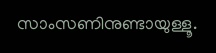സാംസണിനുണ്ടായുള്ളൂ.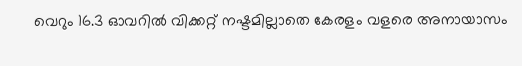വെറും 16.3 ഓവറില്‍ വിക്കറ്റ് നഷ്ടമില്ലാതെ കേരളം വളരെ അനായാസം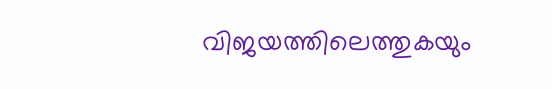വിജയത്തിലെത്തുകയും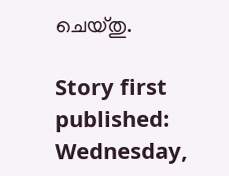ചെയ്തു.

Story first published: Wednesday,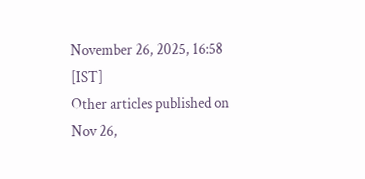November 26, 2025, 16:58 [IST]
Other articles published on Nov 26,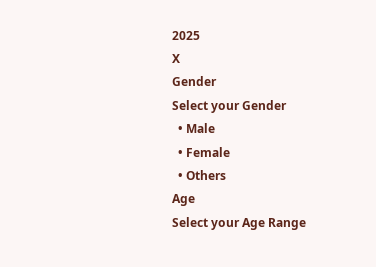2025
X
Gender
Select your Gender
  • Male
  • Female
  • Others
Age
Select your Age Range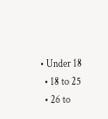• Under 18
  • 18 to 25
  • 26 to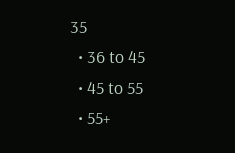35
  • 36 to 45
  • 45 to 55
  • 55+